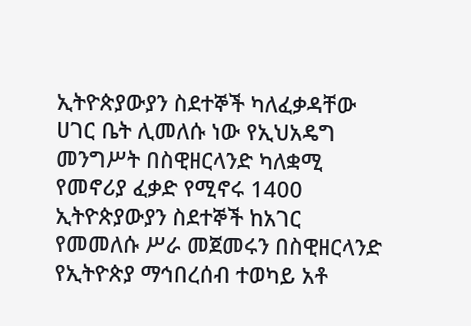ኢትዮጵያውያን ስደተኞች ካለፈቃዳቸው ሀገር ቤት ሊመለሱ ነው የኢህአዴግ መንግሥት በስዊዘርላንድ ካለቋሚ የመኖሪያ ፈቃድ የሚኖሩ 1400 ኢትዮጵያውያን ስደተኞች ከአገር የመመለሱ ሥራ መጀመሩን በስዊዘርላንድ የኢትዮጵያ ማኅበረሰብ ተወካይ አቶ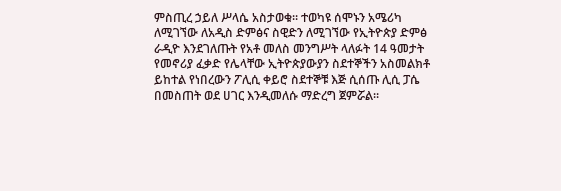ምስጢረ ኃይለ ሥላሴ አስታወቁ። ተወካዩ ሰሞኑን አሜሪካ ለሚገኘው ለአዲስ ድምፅና ስዊድን ለሚገኘው የኢትዮጵያ ድምፅ ራዲዮ እንደገለጡት የአቶ መለስ መንግሥት ላለፉት 14 ዓመታት የመኖሪያ ፈቃድ የሌላቸው ኢትዮጵያውያን ስደተኞችን አስመልክቶ ይከተል የነበረውን ፖሊሲ ቀይሮ ስደተኞቹ እጅ ሲሰጡ ሊሲ ፓሴ በመስጠት ወደ ሀገር እንዲመለሱ ማድረግ ጀምሯል።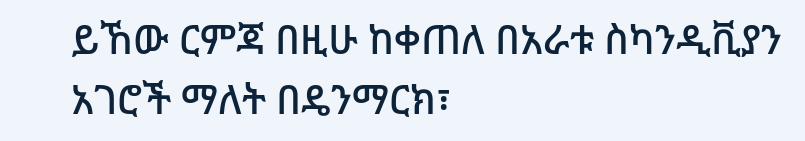ይኸው ርምጃ በዚሁ ከቀጠለ በአራቱ ስካንዲቪያን አገሮች ማለት በዴንማርክ፣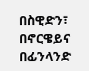በስዊድን፣ በኖርዌይና በፊንላንድ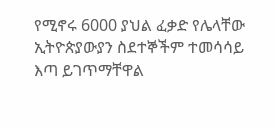የሚኖሩ 6000 ያህል ፈቃድ የሌላቸው ኢትዮጵያውያን ስደተኞችም ተመሳሳይ እጣ ይገጥማቸዋል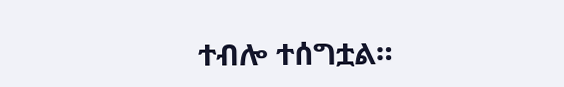ተብሎ ተሰግቷል።